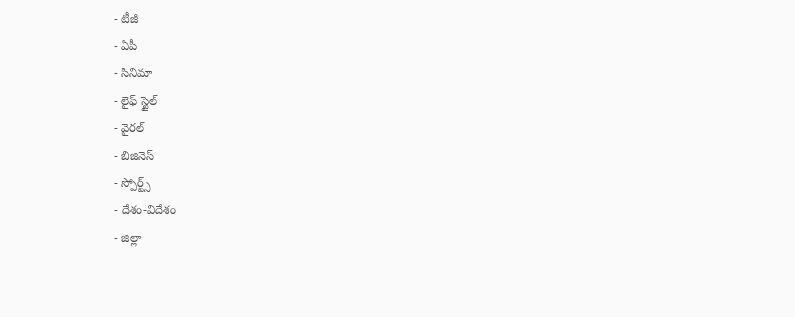- టీజీ
- ఏపీ
- సినిమా
- లైఫ్ స్టైల్
- వైరల్
- బిజినెస్
- స్పోర్ట్స్
- దేశం-విదేశం
- జిల్లా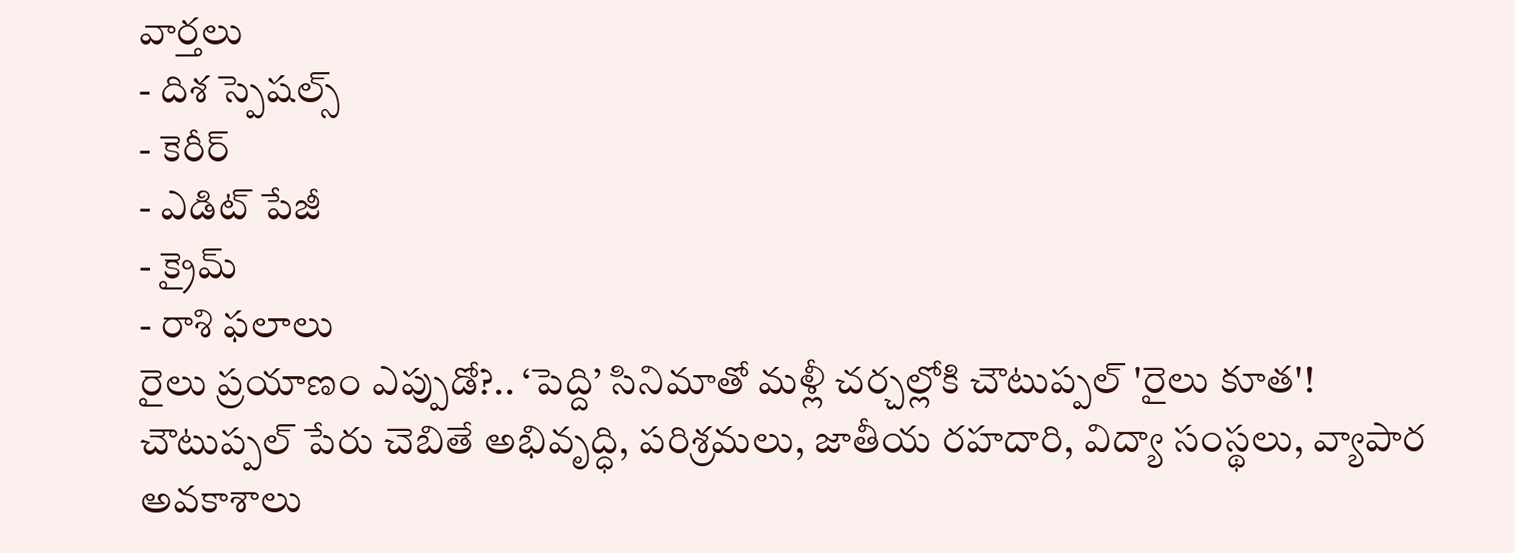వార్తలు
- దిశ స్పెషల్స్
- కెరీర్
- ఎడిట్ పేజీ
- క్రైమ్
- రాశి ఫలాలు
రైలు ప్రయాణం ఎప్పుడో?.. ‘పెద్ది’ సినిమాతో మళ్లీ చర్చల్లోకి చౌటుప్పల్ 'రైలు కూత'!
చౌటుప్పల్ పేరు చెబితే అభివృద్ధి, పరిశ్రమలు, జాతీయ రహదారి, విద్యా సంస్థలు, వ్యాపార అవకాశాలు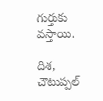గుర్తుకు వస్తాయి.

దిశ, చౌటుప్పల్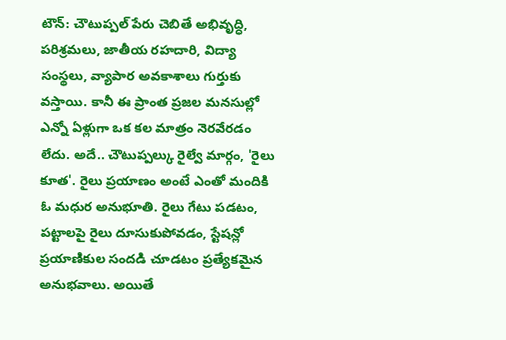టౌన్: చౌటుప్పల్ పేరు చెబితే అభివృద్ధి, పరిశ్రమలు, జాతీయ రహదారి, విద్యా సంస్థలు, వ్యాపార అవకాశాలు గుర్తుకు వస్తాయి. కానీ ఈ ప్రాంత ప్రజల మనసుల్లో ఎన్నో ఏళ్లుగా ఒక కల మాత్రం నెరవేరడం లేదు. అదే.. చౌటుప్పల్కు రైల్వే మార్గం, 'రైలు కూత'. రైలు ప్రయాణం అంటే ఎంతో మందికి ఓ మధుర అనుభూతి. రైలు గేటు పడటం, పట్టాలపై రైలు దూసుకుపోవడం, స్టేషన్లో ప్రయాణికుల సందడి చూడటం ప్రత్యేకమైన అనుభవాలు. అయితే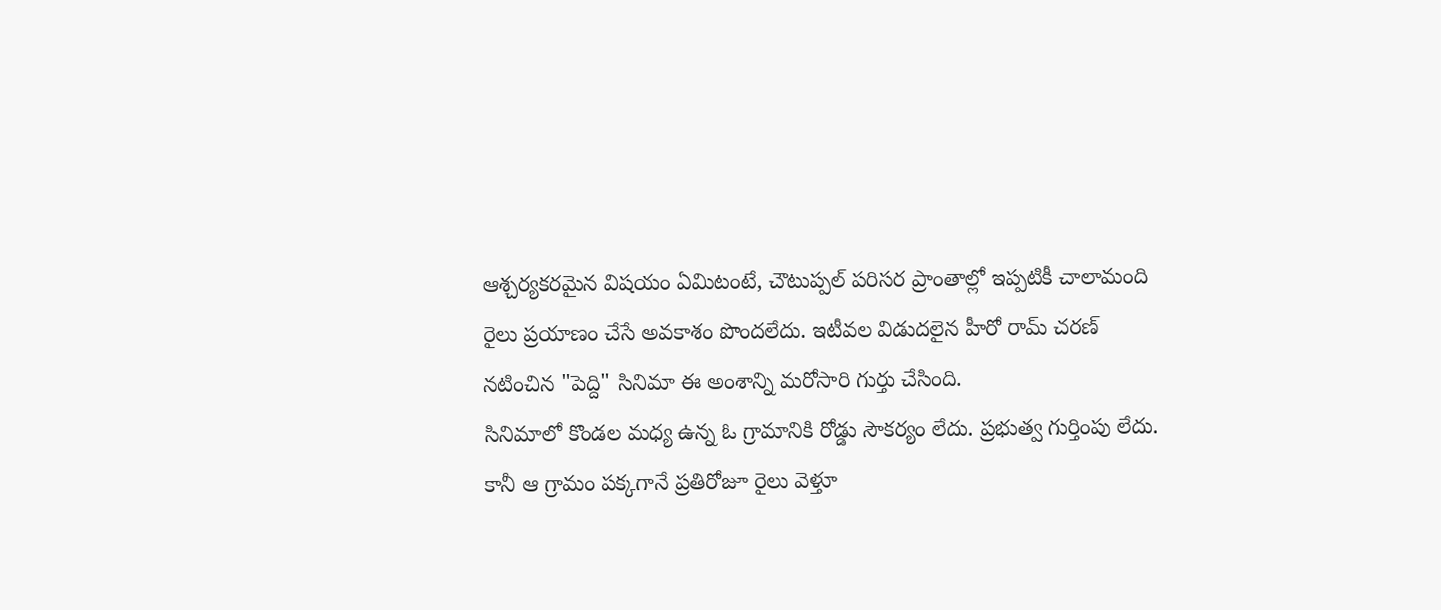ఆశ్చర్యకరమైన విషయం ఏమిటంటే, చౌటుప్పల్ పరిసర ప్రాంతాల్లో ఇప్పటికీ చాలామంది రైలు ప్రయాణం చేసే అవకాశం పొందలేదు. ఇటీవల విడుదలైన హీరో రామ్ చరణ్ నటించిన "పెద్ది" సినిమా ఈ అంశాన్ని మరోసారి గుర్తు చేసింది.
సినిమాలో కొండల మధ్య ఉన్న ఓ గ్రామానికి రోడ్డు సౌకర్యం లేదు. ప్రభుత్వ గుర్తింపు లేదు. కానీ ఆ గ్రామం పక్కగానే ప్రతిరోజూ రైలు వెళ్తూ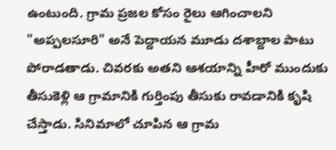ఉంటుంది. గ్రామ ప్రజల కోసం రైలు ఆగించాలని "అప్పలసూరి" అనే పెద్దాయన మూడు దశాబ్దాల పాటు పోరాడతాడు. చివరకు అతని ఆశయాన్ని హీరో ముందుకు తీసుకెళ్లి ఆ గ్రామానికి గుర్తింపు తీసుకు రావడానికి కృషి చేస్తాడు. సినిమాలో చూపిన ఆ గ్రామ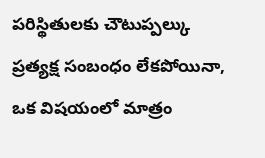పరిస్థితులకు చౌటుప్పల్కు ప్రత్యక్ష సంబంధం లేకపోయినా, ఒక విషయంలో మాత్రం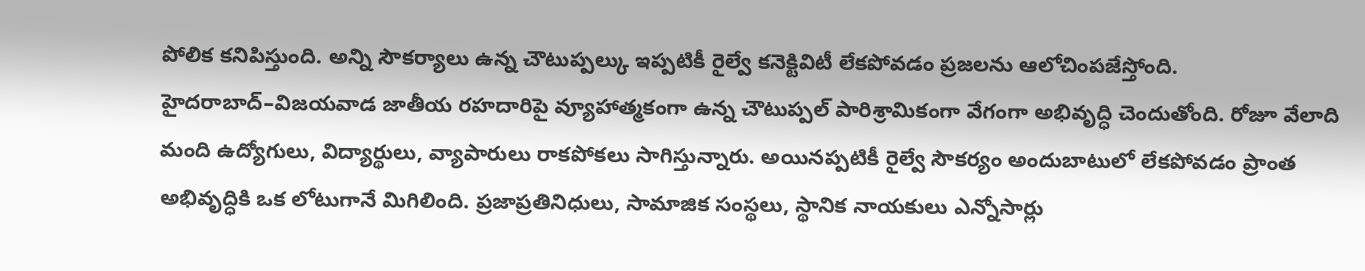పోలిక కనిపిస్తుంది. అన్ని సౌకర్యాలు ఉన్న చౌటుప్పల్కు ఇప్పటికీ రైల్వే కనెక్టివిటీ లేకపోవడం ప్రజలను ఆలోచింపజేస్తోంది.
హైదరాబాద్–విజయవాడ జాతీయ రహదారిపై వ్యూహాత్మకంగా ఉన్న చౌటుప్పల్ పారిశ్రామికంగా వేగంగా అభివృద్ధి చెందుతోంది. రోజూ వేలాది మంది ఉద్యోగులు, విద్యార్థులు, వ్యాపారులు రాకపోకలు సాగిస్తున్నారు. అయినప్పటికీ రైల్వే సౌకర్యం అందుబాటులో లేకపోవడం ప్రాంత అభివృద్ధికి ఒక లోటుగానే మిగిలింది. ప్రజాప్రతినిధులు, సామాజిక సంస్థలు, స్థానిక నాయకులు ఎన్నోసార్లు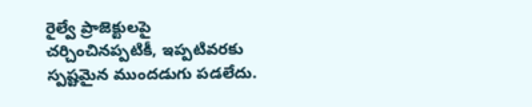రైల్వే ప్రాజెక్టులపై చర్చించినప్పటికీ, ఇప్పటివరకు స్పష్టమైన ముందడుగు పడలేదు.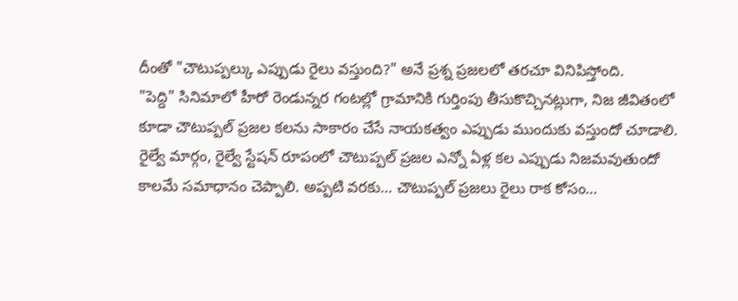దీంతో "చౌటుప్పల్కు ఎప్పుడు రైలు వస్తుంది?" అనే ప్రశ్న ప్రజలలో తరచూ వినిపిస్తోంది.
"పెద్ది" సినిమాలో హీరో రెండున్నర గంటల్లో గ్రామానికి గుర్తింపు తీసుకొచ్చినట్లుగా, నిజ జీవితంలో కూడా చౌటుప్పల్ ప్రజల కలను సాకారం చేసే నాయకత్వం ఎప్పుడు ముందుకు వస్తుందో చూడాలి. రైల్వే మార్గం, రైల్వే స్టేషన్ రూపంలో చౌటుప్పల్ ప్రజల ఎన్నో ఏళ్ల కల ఎప్పుడు నిజమవుతుందో కాలమే సమాధానం చెప్పాలి. అప్పటి వరకు... చౌటుప్పల్ ప్రజలు రైలు రాక కోసం...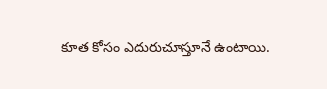కూత కోసం ఎదురుచూస్తూనే ఉంటాయి.